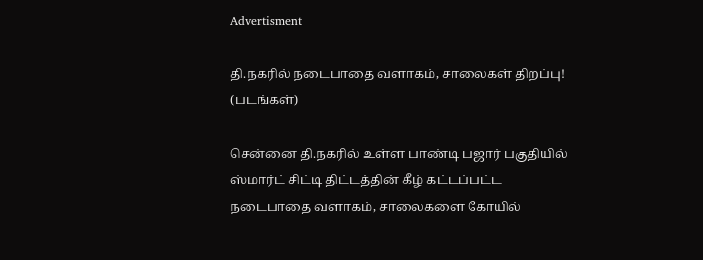Advertisment

தி.நகரில் நடைபாதை வளாகம், சாலைகள் திறப்பு! (படங்கள்)

சென்னை தி.நகரில் உள்ள பாண்டி பஜார் பகுதியில் ஸ்மார்ட் சிட்டி திட்டத்தின் கீழ் கட்டப்பட்ட நடைபாதை வளாகம், சாலைகளை கோயில்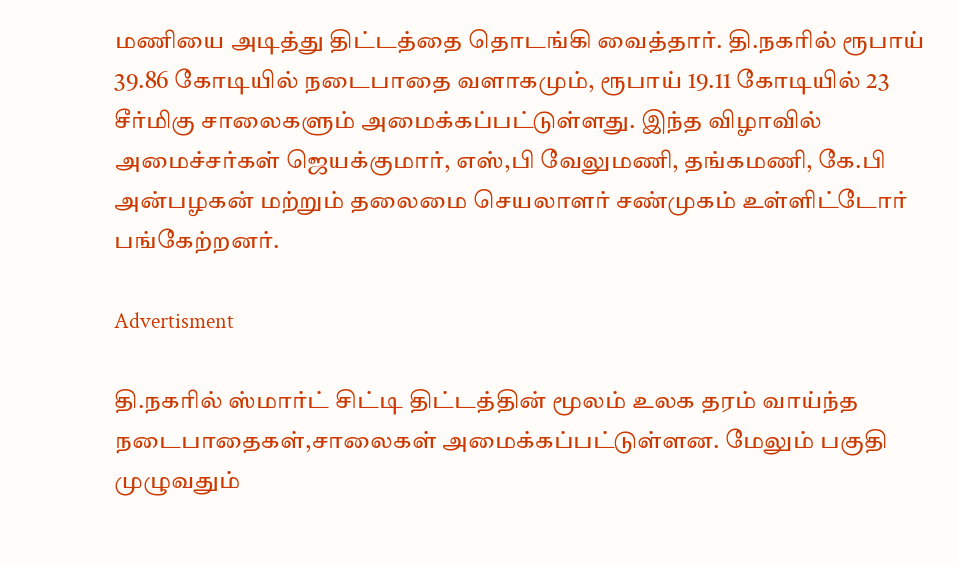மணியை அடித்து திட்டத்தை தொடங்கி வைத்தார். தி.நகரில் ரூபாய் 39.86 கோடியில் நடைபாதை வளாகமும், ரூபாய் 19.11 கோடியில் 23 சீர்மிகு சாலைகளும் அமைக்கப்பட்டுள்ளது. இந்த விழாவில் அமைச்சர்கள் ஜெயக்குமார், எஸ்,பி வேலுமணி, தங்கமணி, கே.பி அன்பழகன் மற்றும் தலைமை செயலாளர் சண்முகம் உள்ளிட்டோர் பங்கேற்றனர்.

Advertisment

தி.நகரில் ஸ்மார்ட் சிட்டி திட்டத்தின் மூலம் உலக தரம் வாய்ந்த நடைபாதைகள்,சாலைகள் அமைக்கப்பட்டுள்ளன. மேலும் பகுதி முழுவதும்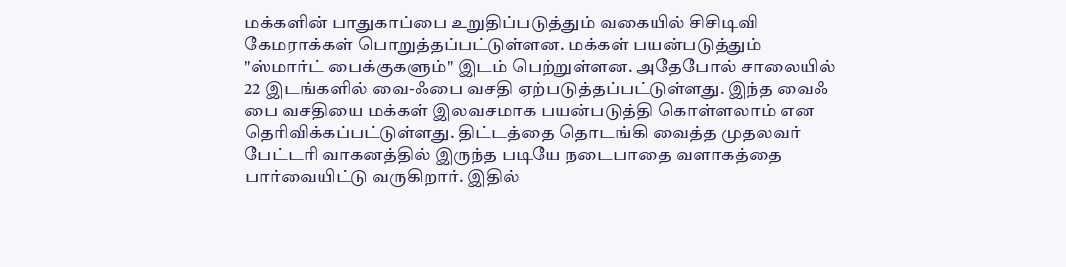மக்களின் பாதுகாப்பை உறுதிப்படுத்தும் வகையில் சிசிடிவி கேமராக்கள் பொறுத்தப்பட்டுள்ளன. மக்கள் பயன்படுத்தும் "ஸ்மார்ட் பைக்குகளும்" இடம் பெற்றுள்ளன. அதேபோல் சாலையில் 22 இடங்களில் வை-ஃபை வசதி ஏற்படுத்தப்பட்டுள்ளது. இந்த வைஃ பை வசதியை மக்கள் இலவசமாக பயன்படுத்தி கொள்ளலாம் என தெரிவிக்கப்பட்டுள்ளது. திட்டத்தை தொடங்கி வைத்த முதலவர் பேட்டரி வாகனத்தில் இருந்த படியே நடைபாதை வளாகத்தை பார்வையிட்டு வருகிறார். இதில்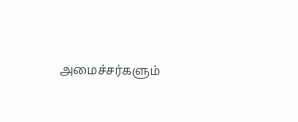அமைச்சர்களும்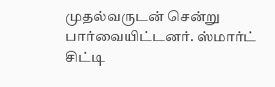முதல்வருடன் சென்று பார்வையிட்டனர். ஸ்மார்ட் சிட்டி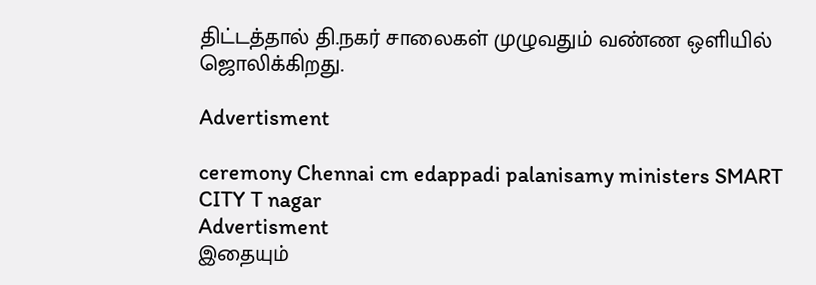திட்டத்தால் தி.நகர் சாலைகள் முழுவதும் வண்ண ஒளியில் ஜொலிக்கிறது.

Advertisment

ceremony Chennai cm edappadi palanisamy ministers SMART CITY T nagar
Advertisment
இதையும்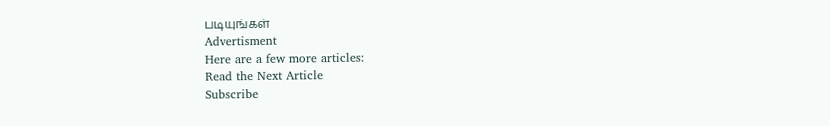படியுங்கள்
Advertisment
Here are a few more articles:
Read the Next Article
Subscribe